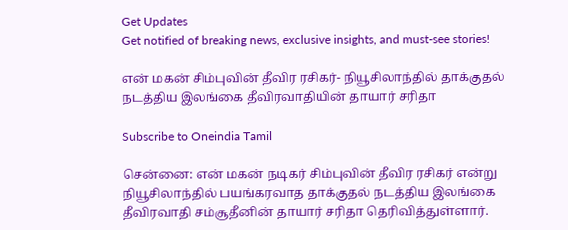Get Updates
Get notified of breaking news, exclusive insights, and must-see stories!

என் மகன் சிம்புவின் தீவிர ரசிகர்- நியூசிலாந்தில் தாக்குதல் நடத்திய இலங்கை தீவிரவாதியின் தாயார் சரிதா

Subscribe to Oneindia Tamil

சென்னை: என் மகன் நடிகர் சிம்புவின் தீவிர ரசிகர் என்று நியூசிலாந்தில் பயங்கரவாத தாக்குதல் நடத்திய இலங்கை தீவிரவாதி சம்சூதீனின் தாயார் சரிதா தெரிவித்துள்ளார்.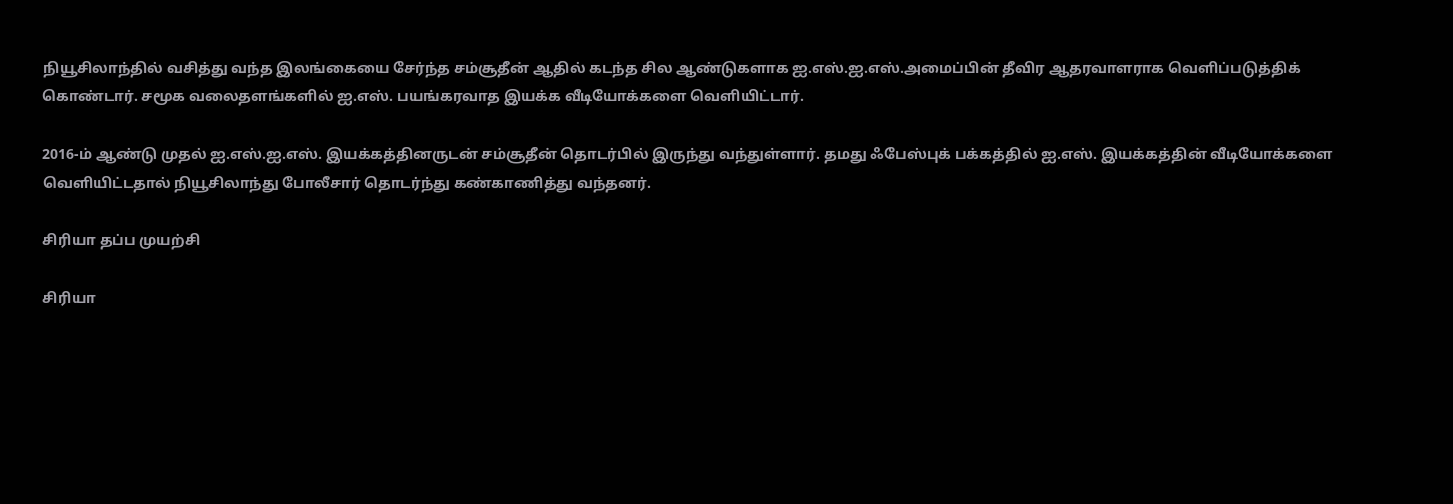நியூசிலாந்தில் வசித்து வந்த இலங்கையை சேர்ந்த சம்சூதீன் ஆதில் கடந்த சில ஆண்டுகளாக ஐ.எஸ்.ஐ.எஸ்.அமைப்பின் தீவிர ஆதரவாளராக வெளிப்படுத்திக் கொண்டார். சமூக வலைதளங்களில் ஐ.எஸ். பயங்கரவாத இயக்க வீடியோக்களை வெளியிட்டார்.

2016-ம் ஆண்டு முதல் ஐ.எஸ்.ஐ.எஸ். இயக்கத்தினருடன் சம்சூதீன் தொடர்பில் இருந்து வந்துள்ளார். தமது ஃபேஸ்புக் பக்கத்தில் ஐ.எஸ். இயக்கத்தின் வீடியோக்களை வெளியிட்டதால் நியூசிலாந்து போலீசார் தொடர்ந்து கண்காணித்து வந்தனர்.

சிரியா தப்ப முயற்சி

சிரியா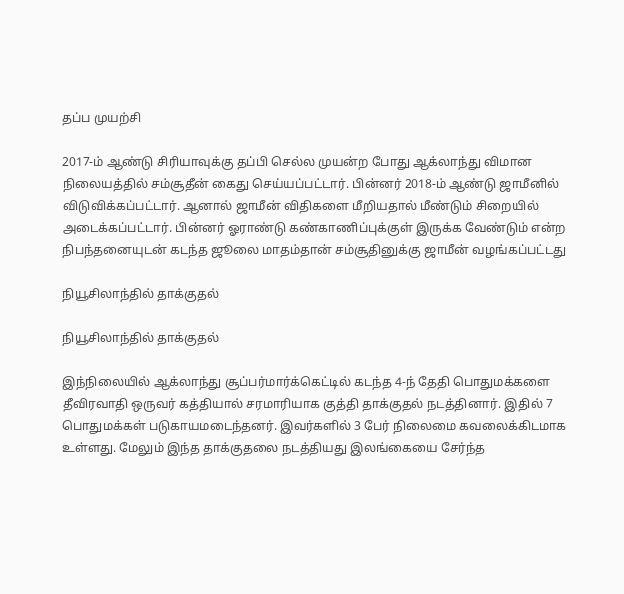தப்ப முயற்சி

2017-ம் ஆண்டு சிரியாவுக்கு தப்பி செல்ல முயன்ற போது ஆக்லாந்து விமான நிலையத்தில் சம்சூதீன் கைது செய்யப்பட்டார். பின்னர் 2018-ம் ஆண்டு ஜாமீனில் விடுவிக்கப்பட்டார். ஆனால் ஜாமீன் விதிகளை மீறியதால் மீண்டும் சிறையில் அடைக்கப்பட்டார். பின்னர் ஓராண்டு கண்காணிப்புக்குள் இருக்க வேண்டும் என்ற நிபந்தனையுடன் கடந்த ஜூலை மாதம்தான் சம்சூதினுக்கு ஜாமீன் வழங்கப்பட்டது

நியூசிலாந்தில் தாக்குதல்

நியூசிலாந்தில் தாக்குதல்

இந்நிலையில் ஆக்லாந்து சூப்பர்மார்க்கெட்டில் கடந்த 4-ந் தேதி பொதுமக்களை தீவிரவாதி ஒருவர் கத்தியால் சரமாரியாக குத்தி தாக்குதல் நடத்தினார். இதில் 7 பொதுமக்கள் படுகாயமடைந்தனர். இவர்களில் 3 பேர் நிலைமை கவலைக்கிடமாக உள்ளது. மேலும் இந்த தாக்குதலை நடத்தியது இலங்கையை சேர்ந்த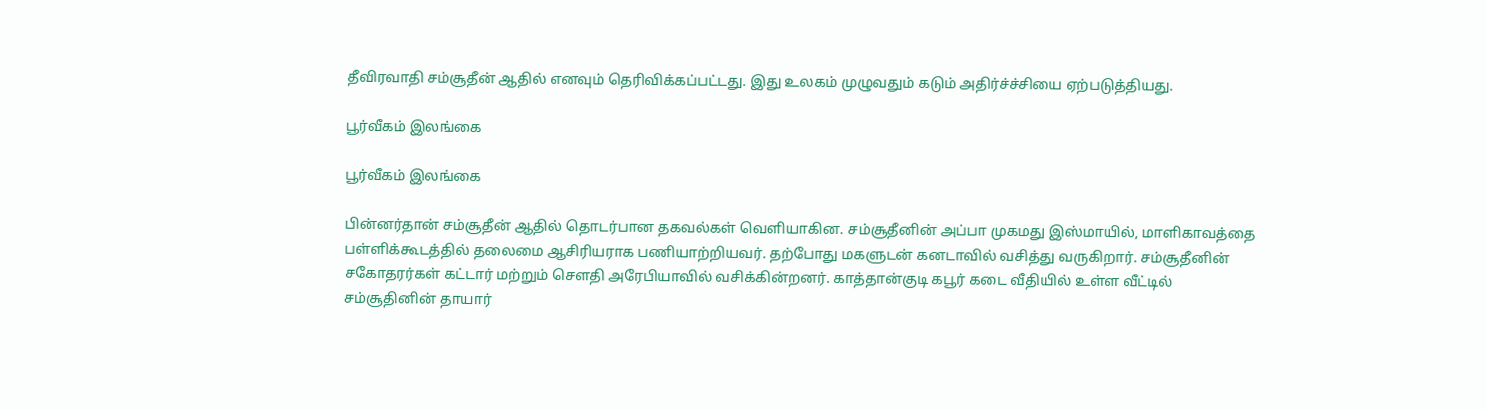தீவிரவாதி சம்சூதீன் ஆதில் எனவும் தெரிவிக்கப்பட்டது. இது உலகம் முழுவதும் கடும் அதிர்ச்ச்சியை ஏற்படுத்தியது.

பூர்வீகம் இலங்கை

பூர்வீகம் இலங்கை

பின்னர்தான் சம்சூதீன் ஆதில் தொடர்பான தகவல்கள் வெளியாகின. சம்சூதீனின் அப்பா முகமது இஸ்மாயில், மாளிகாவத்தை பள்ளிக்கூடத்தில் தலைமை ஆசிரியராக பணியாற்றியவர். தற்போது மகளுடன் கனடாவில் வசித்து வருகிறார். சம்சூதீனின் சகோதரர்கள் கட்டார் மற்றும் செளதி அரேபியாவில் வசிக்கின்றனர். காத்தான்குடி கபூர் கடை வீதியில் உள்ள வீட்டில் சம்சூதினின் தாயார்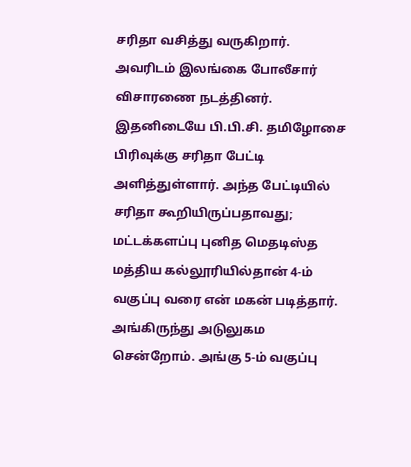சரிதா வசித்து வருகிறார். அவரிடம் இலங்கை போலீசார் விசாரணை நடத்தினர். இதனிடையே பி.பி.சி. தமிழோசை பிரிவுக்கு சரிதா பேட்டி அளித்துள்ளார். அந்த பேட்டியில் சரிதா கூறியிருப்பதாவது; மட்டக்களப்பு புனித மெதடிஸ்த மத்திய கல்லூரியில்தான் 4-ம் வகுப்பு வரை என் மகன் படித்தார். அங்கிருந்து அடுலுகம சென்றோம். அங்கு 5-ம் வகுப்பு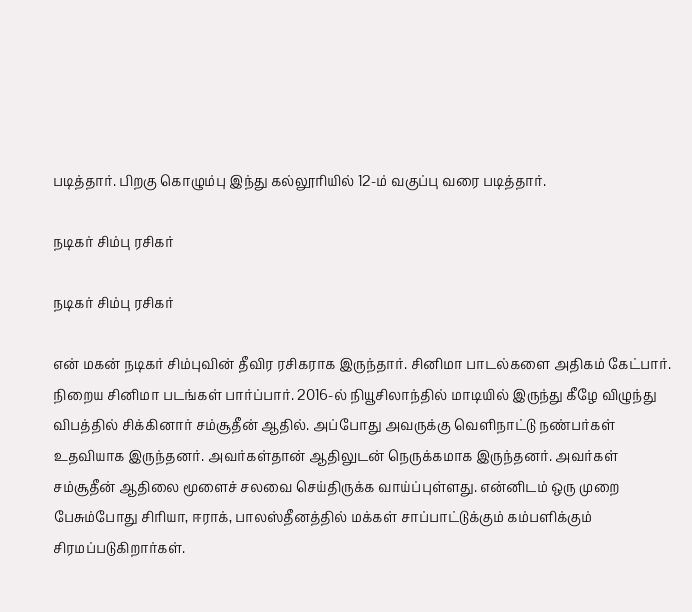படித்தார். பிறகு கொழும்பு இந்து கல்லூரியில் 12-ம் வகுப்பு வரை படித்தார்.

நடிகர் சிம்பு ரசிகர்

நடிகர் சிம்பு ரசிகர்

என் மகன் நடிகர் சிம்புவின் தீவிர ரசிகராக இருந்தார். சினிமா பாடல்களை அதிகம் கேட்பார். நிறைய சினிமா படங்கள் பார்ப்பார். 2016-ல் நியூசிலாந்தில் மாடியில் இருந்து கீழே விழுந்து விபத்தில் சிக்கினார் சம்சூதீன் ஆதில். அப்போது அவருக்கு வெளிநாட்டு நண்பர்கள் உதவியாக இருந்தனர். அவர்கள்தான் ஆதிலுடன் நெருக்கமாக இருந்தனர். அவர்கள் சம்சூதீன் ஆதிலை மூளைச் சலவை செய்திருக்க வாய்ப்புள்ளது. என்னிடம் ஒரு முறை பேசும்போது சிரியா, ஈராக், பாலஸ்தீனத்தில் மக்கள் சாப்பாட்டுக்கும் கம்பளிக்கும் சிரமப்படுகிறார்கள்.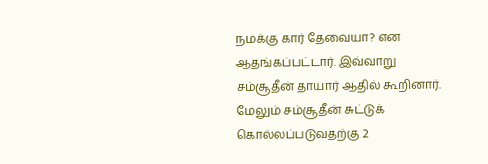நமக்கு கார் தேவையா? என ஆதங்கப்பட்டார். இவ்வாறு சம்சூதீன் தாயார் ஆதில் கூறினார். மேலும் சம்சூதீன் சுட்டுக் கொல்லப்படுவதற்கு 2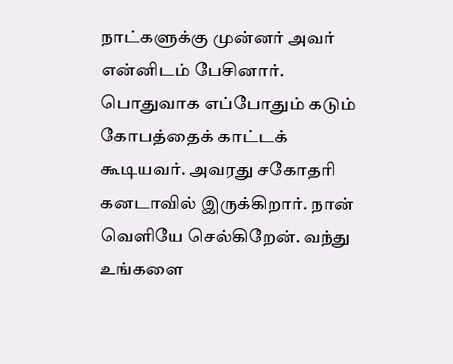நாட்களுக்கு முன்னர் அவர் என்னிடம் பேசினார். பொதுவாக எப்போதும் கடும் கோபத்தைக் காட்டக் கூடியவர். அவரது சகோதரி கனடாவில் இருக்கிறார். நான் வெளியே செல்கிறேன். வந்து உங்களை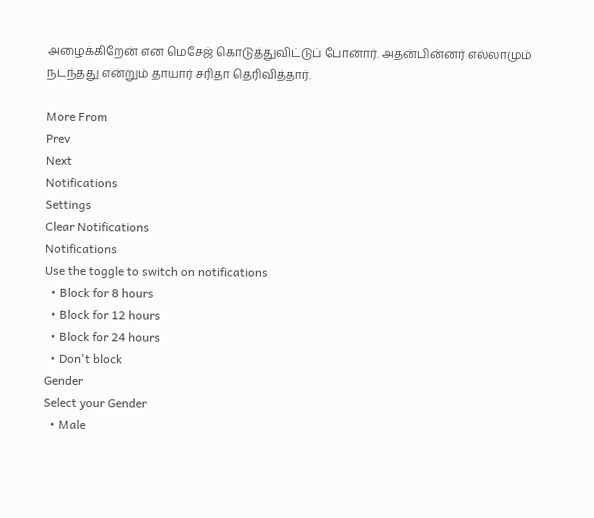அழைக்கிறேன் என மெசேஜ் கொடுத்துவிட்டுப் போனார். அதன்பின்னர் எல்லாமும் நடந்தது என்றும் தாயார் சரிதா தெரிவித்தார்.

More From
Prev
Next
Notifications
Settings
Clear Notifications
Notifications
Use the toggle to switch on notifications
  • Block for 8 hours
  • Block for 12 hours
  • Block for 24 hours
  • Don't block
Gender
Select your Gender
  • Male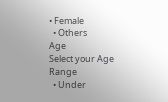• Female
  • Others
Age
Select your Age Range
  • Under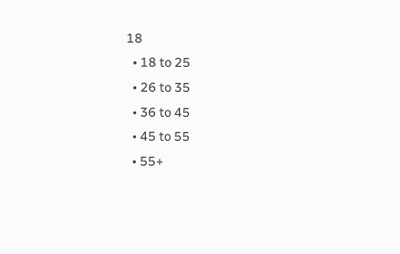18
  • 18 to 25
  • 26 to 35
  • 36 to 45
  • 45 to 55
  • 55+